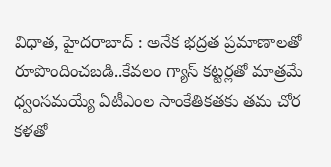విధాత, హైదరాబాద్ : అనేక భద్రత ప్రమాణాలతో రూపొందించబడి..కేవలం గ్యాస్ కట్టర్లతో మాత్రమే ధ్వంసమయ్యే ఏటీఎంల సాంకేతికతకు తమ చోర కళతో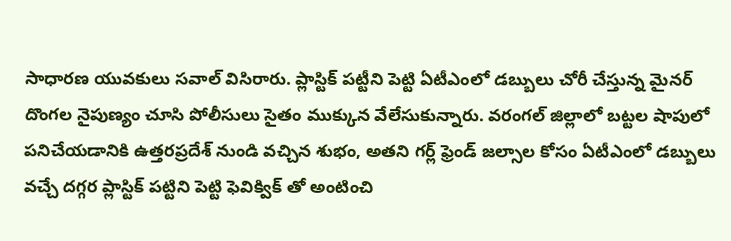సాధారణ యువకులు సవాల్ విసిరారు. ప్లాస్టిక్ పట్టీని పెట్టి ఏటీఎంలో డబ్బులు చోరీ చేస్తున్న మైనర్ దొంగల నైపుణ్యం చూసి పోలీసులు సైతం ముక్కున వేలేసుకున్నారు. వరంగల్ జిల్లాలో బట్టల షాపులో పనిచేయడానికి ఉత్తరప్రదేశ్ నుండి వచ్చిన శుభం, అతని గర్ల్ ఫ్రెండ్ జల్సాల కోసం ఏటీఎంలో డబ్బులు వచ్చే దగ్గర ప్లాస్టిక్ పట్టిని పెట్టి ఫెవిక్విక్ తో అంటించి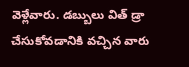వెళ్లేవారు. డబ్బులు విత్ డ్రా చేసుకోవడానికి వచ్చిన వారు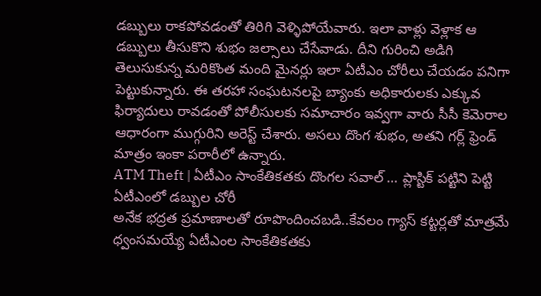డబ్బులు రాకపోవడంతో తిరిగి వెళ్ళిపోయేవారు. ఇలా వాళ్లు వెళ్లాక ఆ డబ్బులు తీసుకొని శుభం జల్సాలు చేసేవాడు. దీని గురించి అడిగి తెలుసుకున్న మరికొంత మంది మైనర్లు ఇలా ఏటీఎం చోరీలు చేయడం పనిగా పెట్టుకున్నారు. ఈ తరహా సంఘటనలపై బ్యాంకు అధికారులకు ఎక్కువ ఫిర్యాదులు రావడంతో పోలీసులకు సమాచారం ఇవ్వగా వారు సీసీ కెమెరాల ఆధారంగా ముగ్గురిని అరెస్ట్ చేశారు. అసలు దొంగ శుభం, అతని గర్ల్ ఫ్రెండ్ మాత్రం ఇంకా పరారీలో ఉన్నారు.
ATM Theft | ఏటీఎం సాంకేతికతకు దొంగల సవాల్ … ప్లాస్టిక్ పట్టిని పెట్టి ఏటీఎంలో డబ్బుల చోరీ
అనేక భద్రత ప్రమాణాలతో రూపొందించబడి..కేవలం గ్యాస్ కట్టర్లతో మాత్రమే ధ్వంసమయ్యే ఏటీఎంల సాంకేతికతకు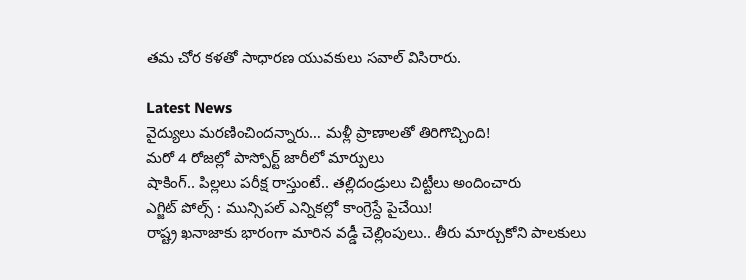తమ చోర కళతో సాధారణ యువకులు సవాల్ విసిరారు.

Latest News
వైద్యులు మరణించిందన్నారు… మళ్లీ ప్రాణాలతో తిరిగొచ్చింది!
మరో 4 రోజల్లో పాస్పోర్ట్ జారీలో మార్పులు
షాకింగ్.. పిల్లలు పరీక్ష రాస్తుంటే.. తల్లిదండ్రులు చిట్టీలు అందించారు
ఎగ్జిట్ పోల్స్ : మున్సిపల్ ఎన్నికల్లో కాంగ్రెస్దే పైచేయి!
రాష్ట్ర ఖనాజాకు భారంగా మారిన వడ్డీ చెల్లింపులు.. తీరు మార్చుకోని పాలకులు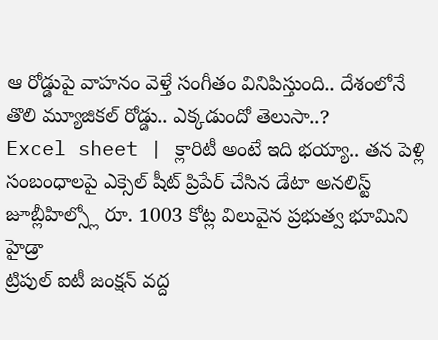ఆ రోడ్డుపై వాహనం వెళ్తే సంగీతం వినిపిస్తుంది.. దేశంలోనే తొలి మ్యూజికల్ రోడ్డు.. ఎక్కడుందో తెలుసా..?
Excel sheet | క్లారిటీ అంటే ఇది భయ్యా.. తన పెళ్లి సంబంధాలపై ఎక్సెల్ షీట్ ప్రిపేర్ చేసిన డేటా అనలిస్ట్
జూబ్లీహిల్స్లో రూ. 1003 కోట్ల విలువైన ప్రభుత్వ భూమిని హైడ్రా
ట్రిపుల్ ఐటీ జంక్షన్ వద్ద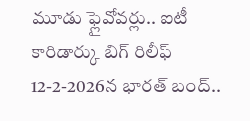మూడు ఫ్లైవోవర్లు.. ఐటీ కారిడార్కు బిగ్ రిలీఫ్
12-2-2026న భారత్ బంద్..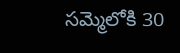సమ్మెలోకి 30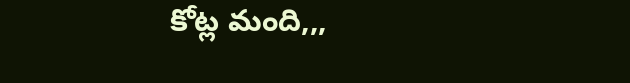కోట్ల మంది,,,